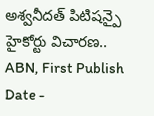అశ్వనీదత్ పిటిషన్పై హైకోర్టు విచారణ..
ABN, First Publish Date -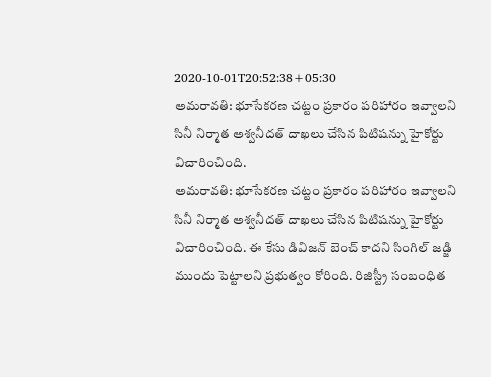2020-10-01T20:52:38+05:30
అమరావతి: భూసేకరణ చట్టం ప్రకారం పరిహారం ఇవ్వాలని సినీ నిర్మాత అశ్వనీదత్ దాఖలు చేసిన పిటిషన్ను హైకోర్టు విచారించింది.
అమరావతి: భూసేకరణ చట్టం ప్రకారం పరిహారం ఇవ్వాలని సినీ నిర్మాత అశ్వనీదత్ దాఖలు చేసిన పిటిషన్ను హైకోర్టు విచారించింది. ఈ కేసు డివిజన్ బెంచ్ కాదని సింగిల్ జడ్జి ముందు పెట్టాలని ప్రభుత్వం కోరింది. రిజిస్ట్రీ సంబంధిత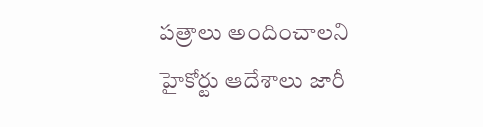పత్రాలు అందించాలని హైకోర్టు ఆదేశాలు జారీ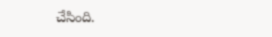చేసింది.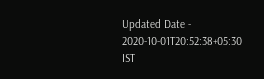Updated Date - 2020-10-01T20:52:38+05:30 IST